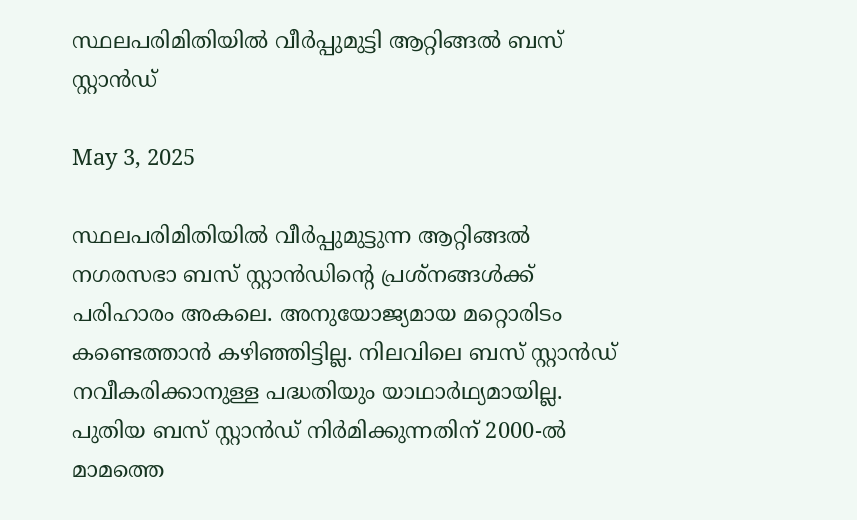സ്ഥലപരിമിതിയിൽ വീർപ്പുമുട്ടി ആറ്റിങ്ങൽ ബസ് സ്റ്റാൻഡ്

May 3, 2025

സ്ഥലപരിമിതിയിൽ വീർപ്പുമുട്ടുന്ന ആറ്റിങ്ങൽ നഗരസഭാ ബസ് സ്റ്റാൻഡിന്റെ പ്രശ്നങ്ങൾക്ക് പരിഹാരം അകലെ. അനുയോജ്യമായ മറ്റൊരിടം കണ്ടെത്താൻ കഴിഞ്ഞിട്ടില്ല. നിലവിലെ ബസ് സ്റ്റാൻഡ് നവീകരിക്കാനുള്ള പദ്ധതിയും യാഥാർഥ്യമായില്ല. പുതിയ ബസ്‌ സ്റ്റാൻഡ് നിർമിക്കുന്നതിന് 2000-ൽ മാമത്തെ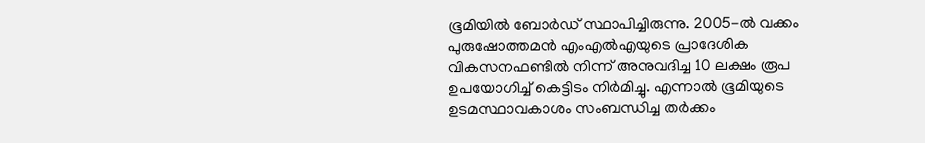ഭൂമിയിൽ ബോർഡ് സ്ഥാപിച്ചിരുന്നു. 2005-ൽ വക്കം പുരുഷോത്തമൻ എംഎൽഎയുടെ പ്രാദേശിക വികസനഫണ്ടിൽ നിന്ന് അനുവദിച്ച 10 ലക്ഷം രൂപ ഉപയോഗിച്ച് കെട്ടിടം നിർമിച്ചു. എന്നാൽ ഭൂമിയുടെ ഉടമസ്ഥാവകാശം സംബന്ധിച്ച തർക്കം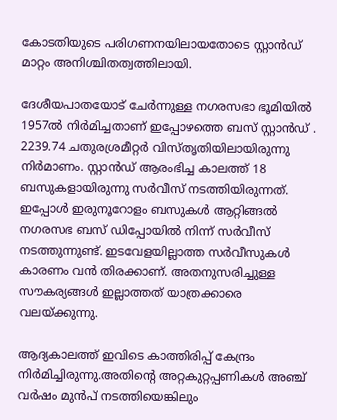കോടതിയുടെ പരിഗണനയിലായതോടെ സ്റ്റാൻഡ് മാറ്റം അനിശ്ചിതത്വത്തിലായി.

ദേശീയപാതയോട് ചേർന്നുള്ള നഗരസഭാ ഭൂമിയിൽ 1957ൽ നിർമിച്ചതാണ് ഇപ്പോഴത്തെ ബസ് സ്റ്റാൻഡ് . 2239.74 ചതുരശ്രമീറ്റർ വിസ്തൃതിയിലായിരുന്നു നിർമാണം. സ്റ്റാൻഡ് ആരംഭിച്ച കാലത്ത് 18 ബസുകളായിരുന്നു സർവീസ് നടത്തിയിരുന്നത്. ഇപ്പോൾ ഇരുനൂറോളം ബസുകൾ ആറ്റിങ്ങൽ നഗരസഭ ബസ് ഡിപ്പോയിൽ നിന്ന് സർവീസ് നടത്തുന്നുണ്ട്. ഇടവേളയില്ലാത്ത സർവീസുകൾ കാരണം വൻ തിരക്കാണ്. അതനുസരിച്ചുള്ള സൗകര്യങ്ങൾ ഇല്ലാത്തത് യാത്രക്കാരെ വലയ്ക്കുന്നു.

ആദ്യകാലത്ത് ഇവിടെ കാത്തിരിപ്പ് കേന്ദ്രം നിർമിച്ചിരുന്നു.അതിന്റെ അറ്റകുറ്റപ്പണികൾ അഞ്ച് വർഷം മുൻപ് നടത്തിയെങ്കിലും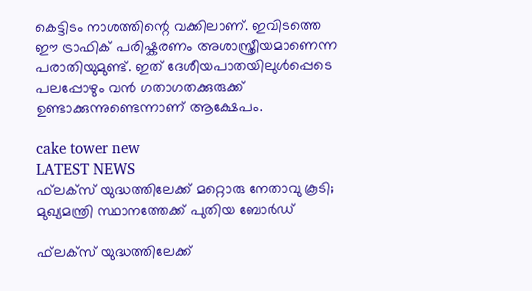കെട്ടിടം നാശത്തിന്റെ വക്കിലാണ്. ഇവിടത്തെ ഈ ട്രാഫിക് പരിഷ്കരണം അശാസ്ത്രീയമാണെന്ന പരാതിയുമുണ്ട്. ഇത് ദേശീയപാതയിലുൾപ്പെടെ പലപ്പോഴും വൻ ഗതാഗതക്കുരുക്ക് ഉണ്ടാക്കുന്നുണ്ടെന്നാണ് ആക്ഷേപം.

cake tower new
LATEST NEWS
ഫ്‌ലക്‌സ് യുദ്ധത്തിലേക്ക് മറ്റൊരു നേതാവു കൂടി; മുഖ്യമന്ത്രി സ്ഥാനത്തേക്ക് പുതിയ ബോര്‍ഡ്

ഫ്‌ലക്‌സ് യുദ്ധത്തിലേക്ക്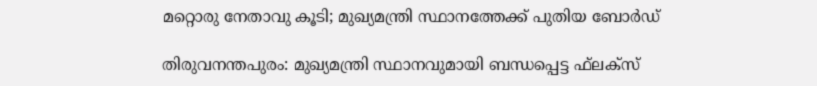മറ്റൊരു നേതാവു കൂടി; മുഖ്യമന്ത്രി സ്ഥാനത്തേക്ക് പുതിയ ബോര്‍ഡ്

തിരുവനന്തപുരം: മുഖ്യമന്ത്രി സ്ഥാനവുമായി ബന്ധപ്പെട്ട ഫ്‌ലക്‌സ്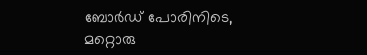ബോര്‍ഡ് പോരിനിടെ, മറ്റൊരു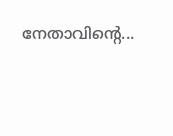നേതാവിന്റെ...